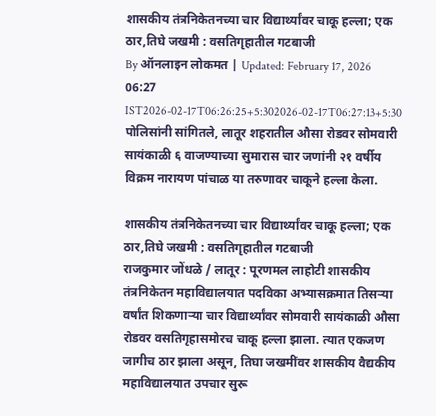शासकीय तंत्रनिकेतनच्या चार विद्यार्थ्यांवर चाकू हल्ला; एक ठार,तिघे जखमी : वसतिगृहातील गटबाजी
By ऑनलाइन लोकमत | Updated: February 17, 2026 06:27 IST2026-02-17T06:26:25+5:302026-02-17T06:27:13+5:30
पोलिसांनी सांगितले, लातूर शहरातील औसा रोडवर सोमवारी सायंकाळी ६ वाजण्याच्या सुमारास चार जणांनी २१ वर्षीय विक्रम नारायण पांचाळ या तरुणावर चाकूने हल्ला केला.

शासकीय तंत्रनिकेतनच्या चार विद्यार्थ्यांवर चाकू हल्ला; एक ठार,तिघे जखमी : वसतिगृहातील गटबाजी
राजकुमार जोंधळे / लातूर : पूरणमल लाहोटी शासकीय तंत्रनिकेतन महाविद्यालयात पदविका अभ्यासक्रमात तिसऱ्या वर्षांत शिकणाऱ्या चार विद्यार्थ्यांवर सोमवारी सायंकाळी औसा रोडवर वसतिगृहासमोरच चाकू हल्ला झाला. त्यात एकजण जागीच ठार झाला असून, तिघा जखमींवर शासकीय वैद्यकीय महाविद्यालयात उपचार सुरू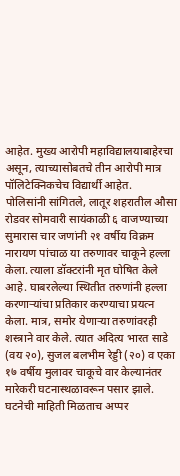आहेत. मुख्य आरोपी महाविद्यालयाबाहेरचा असून, त्याच्यासोबतचे तीन आरोपी मात्र पॉलिटेक्निकचेच विद्यार्थी आहेत.
पोलिसांनी सांगितले, लातूर शहरातील औसा रोडवर सोमवारी सायंकाळी ६ वाजण्याच्या सुमारास चार जणांनी २१ वर्षीय विक्रम नारायण पांचाळ या तरुणावर चाकूने हल्ला केला. त्याला डॉक्टरांनी मृत घोषित केले आहे. घाबरलेल्या स्थितीत तरुणांनी हल्ला करणाऱ्यांचा प्रतिकार करण्याचा प्रयत्न केला. मात्र, समोर येणाऱ्या तरुणांवरही शस्त्राने वार केले. त्यात अदित्य भारत साडे (वय २०), सुजल बलभीम रेड्डी (२०) व एका १७ वर्षीय मुलावर चाकूचे वार केल्यानंतर मारेकरी घटनास्थळावरून पसार झाले.
घटनेची माहिती मिळताच अप्पर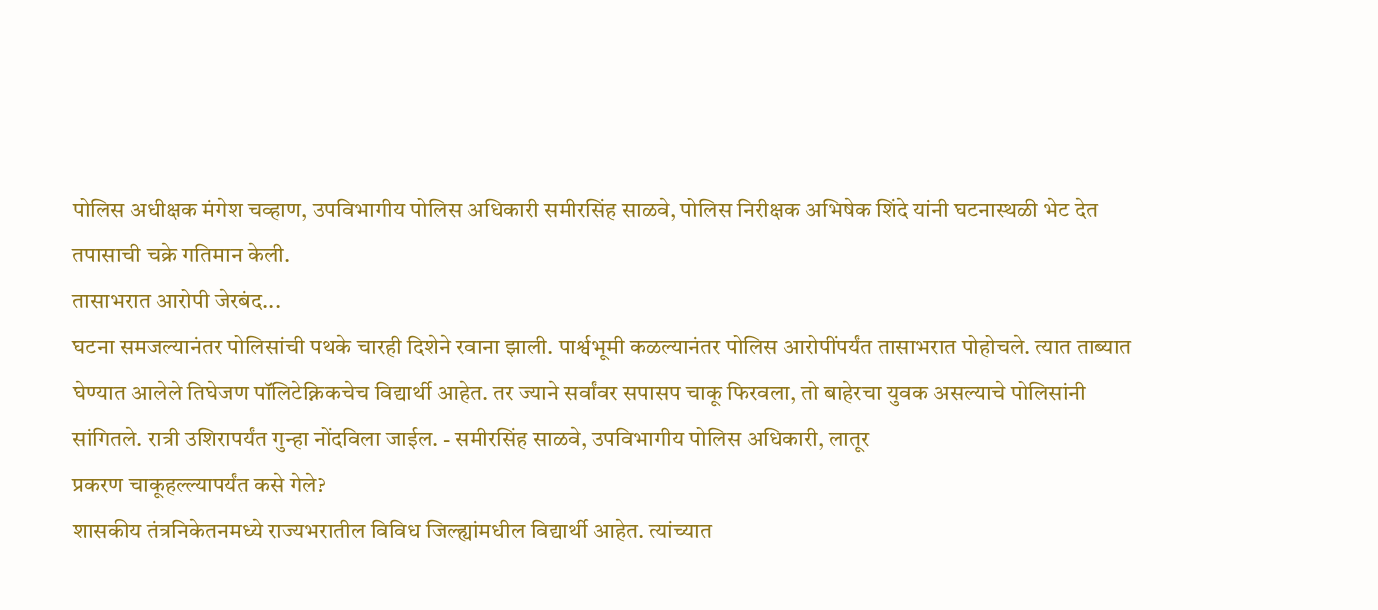पोलिस अधीक्षक मंगेश चव्हाण, उपविभागीय पोलिस अधिकारी समीरसिंह साळवे, पोलिस निरीक्षक अभिषेक शिंदे यांनी घटनास्थळी भेट देत तपासाची चक्रे गतिमान केली.
तासाभरात आरोपी जेरबंद...
घटना समजल्यानंतर पोलिसांची पथके चारही दिशेने रवाना झाली. पार्श्वभूमी कळल्यानंतर पोलिस आरोपींपर्यंत तासाभरात पोहोचले. त्यात ताब्यात घेण्यात आलेले तिघेजण पॉलिटेक्निकचेच विद्यार्थी आहेत. तर ज्याने सर्वांवर सपासप चाकू फिरवला, तो बाहेरचा युवक असल्याचे पोलिसांनी सांगितले. रात्री उशिरापर्यंत गुन्हा नोंदविला जाईल. - समीरसिंह साळवे, उपविभागीय पोलिस अधिकारी, लातूर
प्रकरण चाकूहल्ल्यापर्यंत कसे गेले?
शासकीय तंत्रनिकेतनमध्ये राज्यभरातील विविध जिल्ह्यांमधील विद्यार्थी आहेत. त्यांच्यात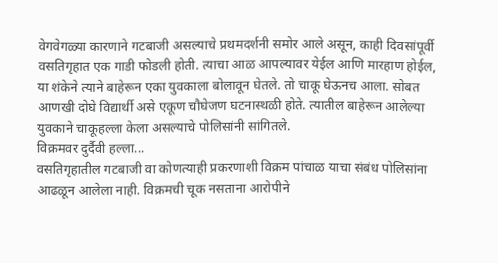वेगवेगळ्या कारणाने गटबाजी असल्याचे प्रथमदर्शनी समोर आले असून, काही दिवसांपूर्वी वसतिगृहात एक गाडी फोडली होती. त्याचा आळ आपल्यावर येईल आणि मारहाण होईल, या शंकेने त्याने बाहेरून एका युवकाला बोलावून घेतले. तो चाकू घेऊनच आला. सोबत आणखी दोघे विद्यार्थी असे एकूण चौघेजण घटनास्थळी होते. त्यातील बाहेरून आलेल्या युवकाने चाकूहल्ला केला असल्याचे पोलिसांनी सांगितले.
विक्रमवर दुर्दैवी हल्ला...
वसतिगृहातील गटबाजी वा कोणत्याही प्रकरणाशी विक्रम पांचाळ याचा संबंध पोलिसांना आढळून आलेला नाही. विक्रमची चूक नसताना आरोपीने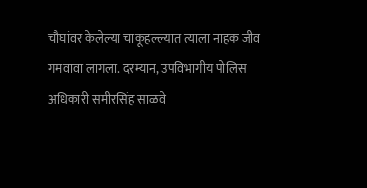चौघांवर केलेल्या चाकूहल्ल्यात त्याला नाहक जीव गमवावा लागला. दरम्यान, उपविभागीय पोलिस अधिकारी समीरसिंह साळवे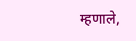म्हणाले,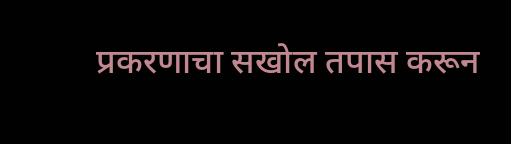प्रकरणाचा सखोल तपास करून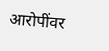आरोपींवर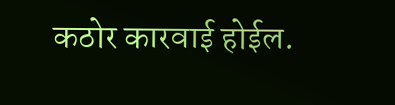कठोर कारवाई होईल.